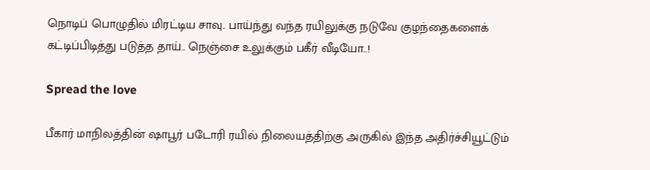நொடிப் பொழுதில் மிரட்டிய சாவு.. பாய்ந்து வந்த ரயிலுக்கு நடுவே குழந்தைகளைக் கட்டிப்பிடித்து படுத்த தாய்.. நெஞ்சை உலுக்கும் பகீர் வீடியோ..!

Spread the love

பீகார் மாநிலத்தின் ஷாபூர் படோரி ரயில் நிலையத்திற்கு அருகில் இந்த அதிர்ச்சியூட்டும்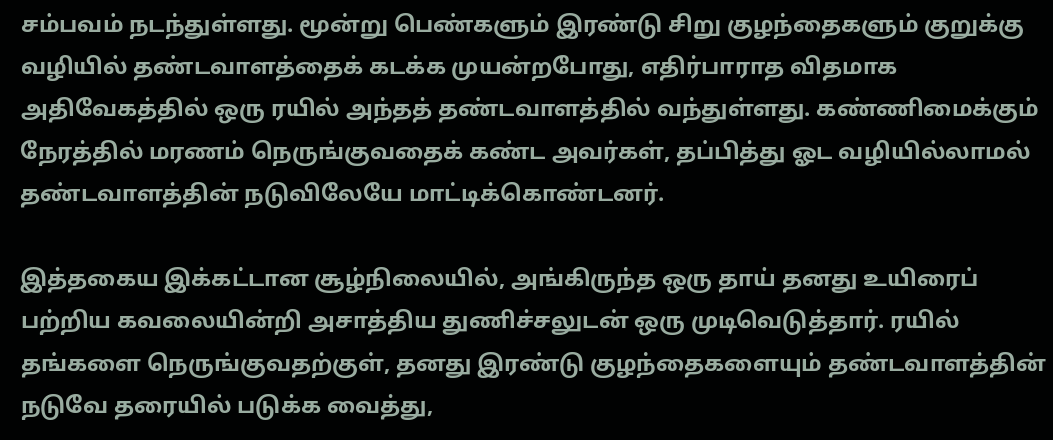சம்பவம் நடந்துள்ளது. மூன்று பெண்களும் இரண்டு சிறு குழந்தைகளும் குறுக்கு வழியில் தண்டவாளத்தைக் கடக்க முயன்றபோது, எதிர்பாராத விதமாக அதிவேகத்தில் ஒரு ரயில் அந்தத் தண்டவாளத்தில் வந்துள்ளது. கண்ணிமைக்கும் நேரத்தில் மரணம் நெருங்குவதைக் கண்ட அவர்கள், தப்பித்து ஓட வழியில்லாமல் தண்டவாளத்தின் நடுவிலேயே மாட்டிக்கொண்டனர்.

இத்தகைய இக்கட்டான சூழ்நிலையில், அங்கிருந்த ஒரு தாய் தனது உயிரைப் பற்றிய கவலையின்றி அசாத்திய துணிச்சலுடன் ஒரு முடிவெடுத்தார். ரயில் தங்களை நெருங்குவதற்குள், தனது இரண்டு குழந்தைகளையும் தண்டவாளத்தின் நடுவே தரையில் படுக்க வைத்து,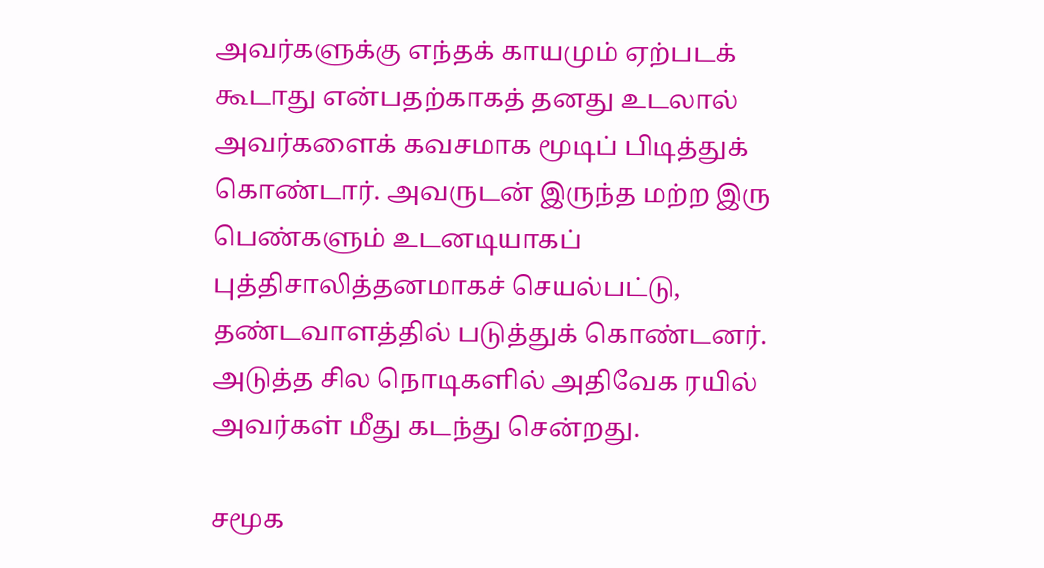அவர்களுக்கு எந்தக் காயமும் ஏற்படக் கூடாது என்பதற்காகத் தனது உடலால் அவர்களைக் கவசமாக மூடிப் பிடித்துக் கொண்டார். அவருடன் இருந்த மற்ற இரு பெண்களும் உடனடியாகப் புத்திசாலித்தனமாகச் செயல்பட்டு, தண்டவாளத்தில் படுத்துக் கொண்டனர். அடுத்த சில நொடிகளில் அதிவேக ரயில் அவர்கள் மீது கடந்து சென்றது.

சமூக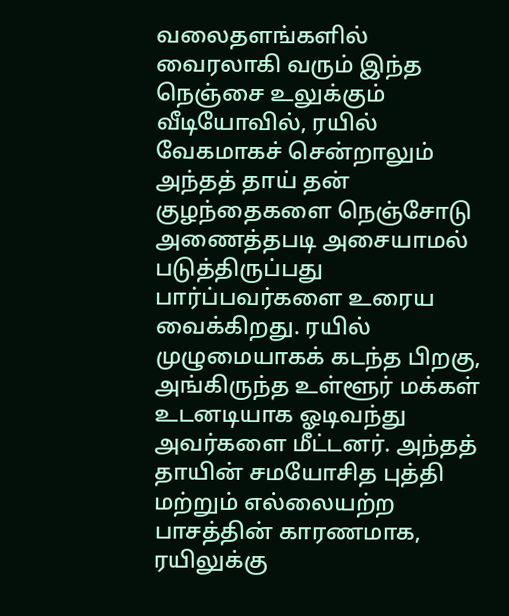வலைதளங்களில் வைரலாகி வரும் இந்த நெஞ்சை உலுக்கும் வீடியோவில், ரயில் வேகமாகச் சென்றாலும் அந்தத் தாய் தன் குழந்தைகளை நெஞ்சோடு அணைத்தபடி அசையாமல் படுத்திருப்பது பார்ப்பவர்களை உரைய வைக்கிறது. ரயில் முழுமையாகக் கடந்த பிறகு, அங்கிருந்த உள்ளூர் மக்கள் உடனடியாக ஓடிவந்து அவர்களை மீட்டனர். அந்தத் தாயின் சமயோசித புத்தி மற்றும் எல்லையற்ற பாசத்தின் காரணமாக, ரயிலுக்கு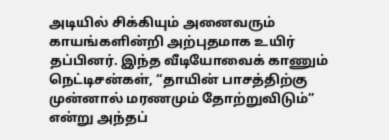அடியில் சிக்கியும் அனைவரும் காயங்களின்றி அற்புதமாக உயிர் தப்பினர். இந்த வீடியோவைக் காணும் நெட்டிசன்கள், “தாயின் பாசத்திற்கு முன்னால் மரணமும் தோற்றுவிடும்” என்று அந்தப்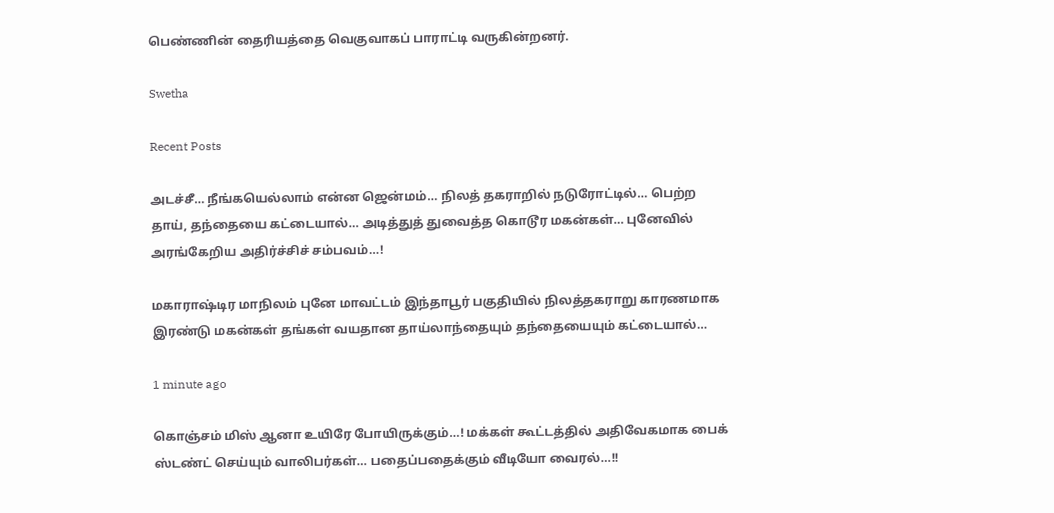பெண்ணின் தைரியத்தை வெகுவாகப் பாராட்டி வருகின்றனர்.

Swetha

Recent Posts

அடச்சீ… நீங்கயெல்லாம் என்ன ஜென்மம்… நிலத் தகராறில் நடுரோட்டில்… பெற்ற தாய், தந்தையை கட்டையால்… அடித்துத் துவைத்த கொடூர மகன்கள்… புனேவில் அரங்கேறிய அதிர்ச்சிச் சம்பவம்…!

மகாராஷ்டிர மாநிலம் புனே மாவட்டம் இந்தாபூர் பகுதியில் நிலத்தகராறு காரணமாக இரண்டு மகன்கள் தங்கள் வயதான தாய்லாந்தையும் தந்தையையும் கட்டையால்…

1 minute ago

கொஞ்சம் மிஸ் ஆனா உயிரே போயிருக்கும்…! மக்கள் கூட்டத்தில் அதிவேகமாக பைக் ஸ்டண்ட் செய்யும் வாலிபர்கள்… பதைப்பதைக்கும் வீடியோ வைரல்…!!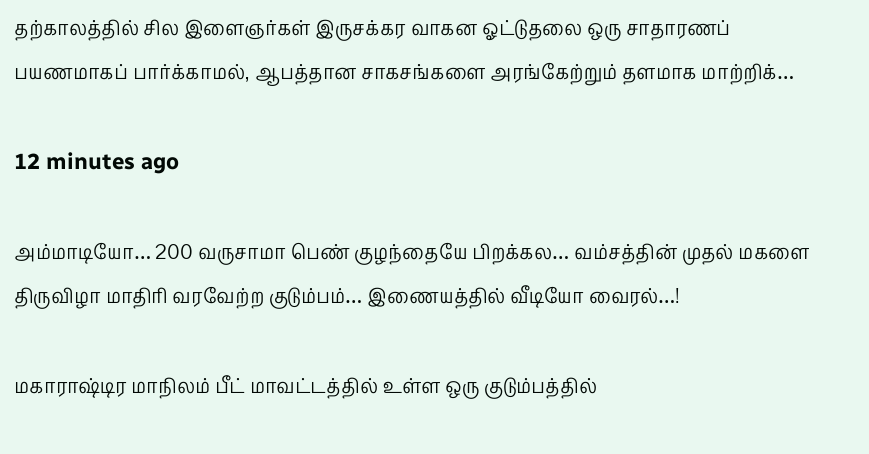தற்காலத்தில் சில இளைஞர்கள் இருசக்கர வாகன ஓட்டுதலை ஒரு சாதாரணப் பயணமாகப் பார்க்காமல், ஆபத்தான சாகசங்களை அரங்கேற்றும் தளமாக மாற்றிக்…

12 minutes ago

அம்மாடியோ… 200 வருசாமா பெண் குழந்தையே பிறக்கல… வம்சத்தின் முதல் மகளை திருவிழா மாதிரி வரவேற்ற குடும்பம்… இணையத்தில் வீடியோ வைரல்…!

மகாராஷ்டிர மாநிலம் பீட் மாவட்டத்தில் உள்ள ஒரு குடும்பத்தில்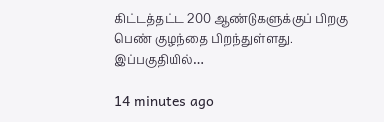கிட்டத்தட்ட 200 ஆண்டுகளுக்குப் பிறகு பெண் குழந்தை பிறந்துள்ளது. இப்பகுதியில்…

14 minutes ago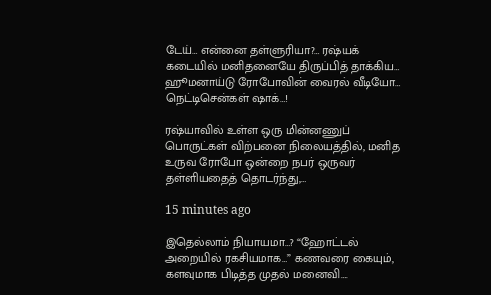டேய்… என்னை தள்ளுரியா?… ரஷ்யக் கடையில் மனிதனையே திருப்பித் தாக்கிய… ஹூமனாய்டு ரோபோவின் வைரல் வீடியோ… நெட்டிசென்கள் ஷாக்…!

ரஷ்யாவில் உள்ள ஒரு மின்னணுப் பொருட்கள் விற்பனை நிலையத்தில், மனித உருவ ரோபோ ஒன்றை நபர் ஒருவர் தள்ளியதைத் தொடர்ந்து,…

15 minutes ago

இதெல்லாம் நியாயமா…? “ஹோட்டல் அறையில் ரகசியமாக…” கணவரை கையும், களவுமாக பிடித்த முதல் மனைவி….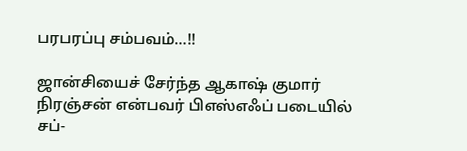பரபரப்பு சம்பவம்…!!

ஜான்சியைச் சேர்ந்த ஆகாஷ் குமார் நிரஞ்சன் என்பவர் பிஎஸ்எஃப் படையில் சப்-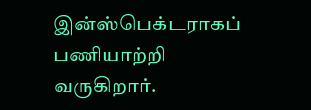இன்ஸ்பெக்டராகப் பணியாற்றி வருகிறார்.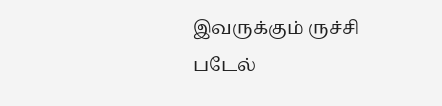இவருக்கும் ருச்சி படேல்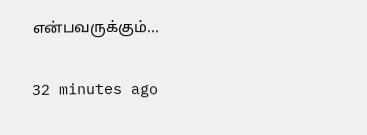என்பவருக்கும்…

32 minutes ago